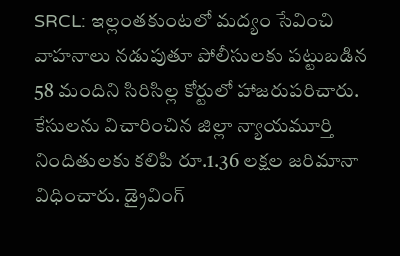SRCL: ఇల్లంతకుంటలో మద్యం సేవించి వాహనాలు నడుపుతూ పోలీసులకు పట్టుబడిన 58 మందిని సిరిసిల్ల కోర్టులో హాజరుపరిచారు. కేసులను విచారించిన జిల్లా న్యాయమూర్తి నిందితులకు కలిపి రూ.1.36 లక్షల జరిమానా విధించారు. డ్రైవింగ్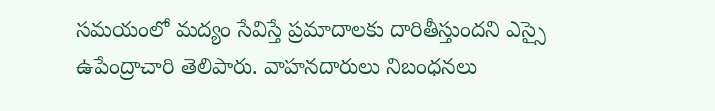సమయంలో మద్యం సేవిస్తే ప్రమాదాలకు దారితీస్తుందని ఎస్సై ఉపేంద్రాచారి తెలిపారు. వాహనదారులు నిబంధనలు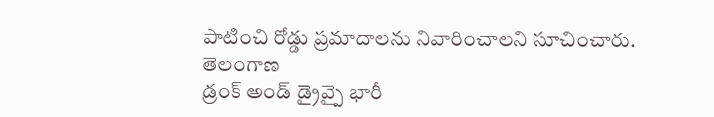పాటించి రోడ్డు ప్రమాదాలను నివారించాలని సూచించారు.
తెలంగాణ
డ్రంక్ అండ్ డ్రైవ్పై భారీ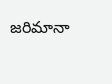జరిమానా